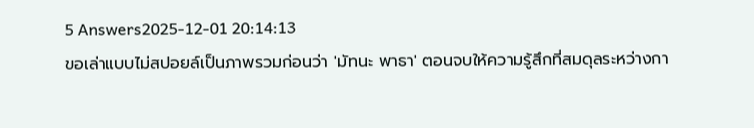5 Answers2025-12-01 20:14:13
ขอเล่าแบบไม่สปอยล์เป็นภาพรวมก่อนว่า 'มัทนะ พาธา' ตอนจบให้ความรู้สึกที่สมดุลระหว่างกา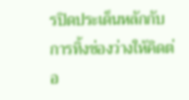รปิดประเด็นหลักกับการทิ้งช่องว่างให้คิดต่อ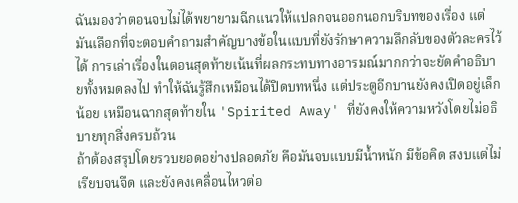ฉันมองว่าตอนจบไม่ได้พยายามฉีกแนวให้แปลกจนออกนอกบริบทของเรื่อง แต่มันเลือกที่จะตอบคำถามสำคัญบางข้อในแบบที่ยังรักษาความลึกลับของตัวละครไว้ได้ การเล่าเรื่องในตอนสุดท้ายเน้นที่ผลกระทบทางอารมณ์มากกว่าจะยัดคำอธิบายทั้งหมดลงไป ทำให้ฉันรู้สึกเหมือนได้ปิดบทหนึ่ง แต่ประตูอีกบานยังคงเปิดอยู่เล็กน้อย เหมือนฉากสุดท้ายใน 'Spirited Away' ที่ยังคงให้ความหวังโดยไม่อธิบายทุกสิ่งครบถ้วน
ถ้าต้องสรุปโดยรวบยอดอย่างปลอดภัย คือมันจบแบบมีน้ำหนัก มีข้อคิด สงบแต่ไม่เรียบจนจืด และยังคงเคลื่อนไหวต่อ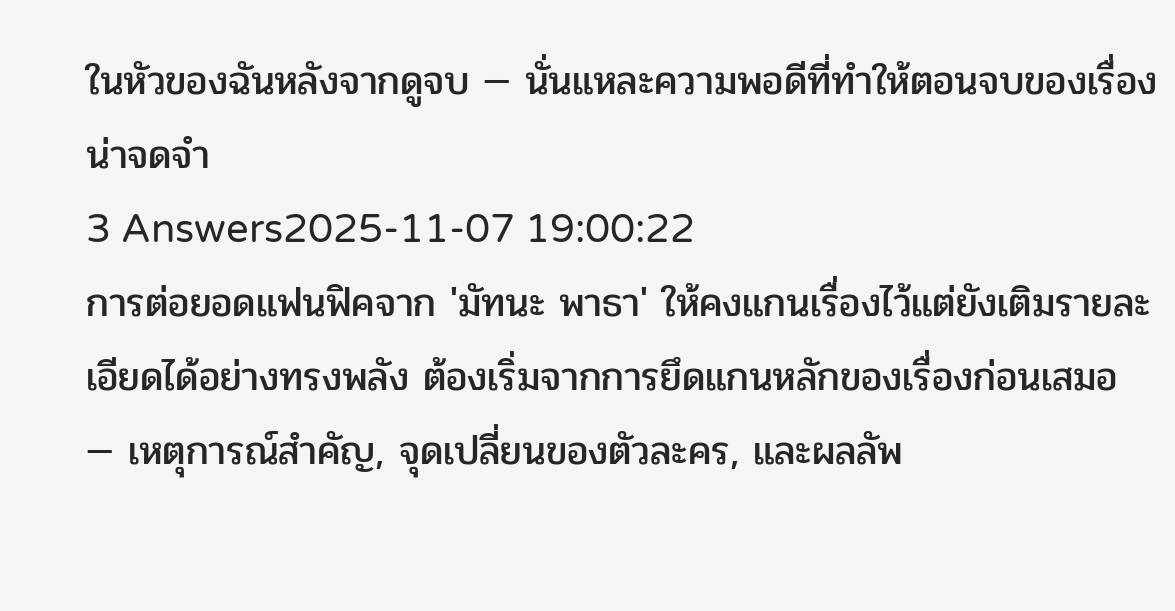ในหัวของฉันหลังจากดูจบ — นั่นแหละความพอดีที่ทำให้ตอนจบของเรื่องน่าจดจำ
3 Answers2025-11-07 19:00:22
การต่อยอดแฟนฟิคจาก 'มัทนะ พาธา' ให้คงแกนเรื่องไว้แต่ยังเติมรายละเอียดได้อย่างทรงพลัง ต้องเริ่มจากการยึดแกนหลักของเรื่องก่อนเสมอ — เหตุการณ์สำคัญ, จุดเปลี่ยนของตัวละคร, และผลลัพ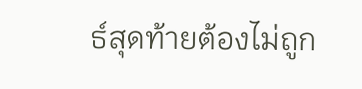ธ์สุดท้ายต้องไม่ถูก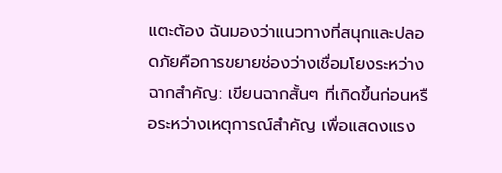แตะต้อง ฉันมองว่าแนวทางที่สนุกและปลอดภัยคือการขยายช่องว่างเชื่อมโยงระหว่างฉากสำคัญ: เขียนฉากสั้นๆ ที่เกิดขึ้นก่อนหรือระหว่างเหตุการณ์สำคัญ เพื่อแสดงแรง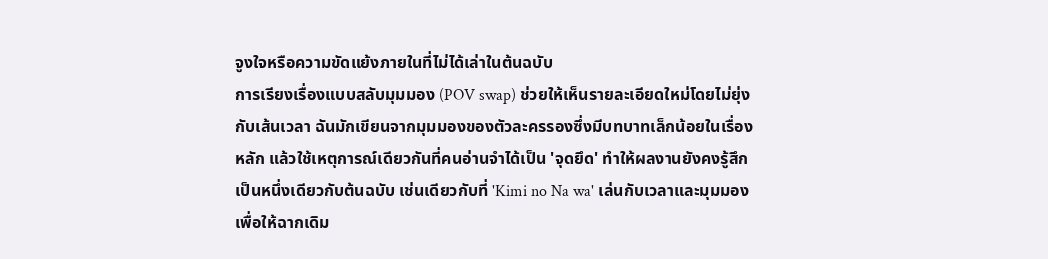จูงใจหรือความขัดแย้งภายในที่ไม่ได้เล่าในต้นฉบับ
การเรียงเรื่องแบบสลับมุมมอง (POV swap) ช่วยให้เห็นรายละเอียดใหม่โดยไม่ยุ่งกับเส้นเวลา ฉันมักเขียนจากมุมมองของตัวละครรองซึ่งมีบทบาทเล็กน้อยในเรื่องหลัก แล้วใช้เหตุการณ์เดียวกันที่คนอ่านจำได้เป็น 'จุดยึด' ทำให้ผลงานยังคงรู้สึกเป็นหนึ่งเดียวกับต้นฉบับ เช่นเดียวกับที่ 'Kimi no Na wa' เล่นกับเวลาและมุมมองเพื่อให้ฉากเดิม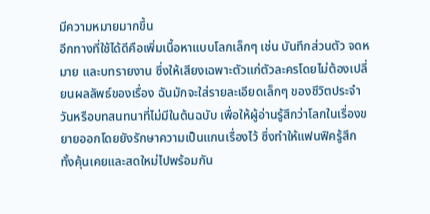มีความหมายมากขึ้น
อีกทางที่ใช้ได้ดีคือเพิ่มเนื้อหาแบบโลกเล็กๆ เช่น บันทึกส่วนตัว จดหมาย และบทรายงาน ซึ่งให้เสียงเฉพาะตัวแก่ตัวละครโดยไม่ต้องเปลี่ยนผลลัพธ์ของเรื่อง ฉันมักจะใส่รายละเอียดเล็กๆ ของชีวิตประจำวันหรือบทสนทนาที่ไม่มีในต้นฉบับ เพื่อให้ผู้อ่านรู้สึกว่าโลกในเรื่องขยายออกโดยยังรักษาความเป็นแกนเรื่องไว้ ซึ่งทำให้แฟนฟิครู้สึกทั้งคุ้นเคยและสดใหม่ไปพร้อมกัน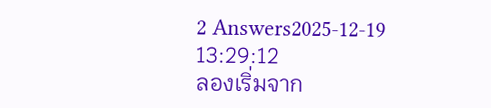2 Answers2025-12-19 13:29:12
ลองเริ่มจาก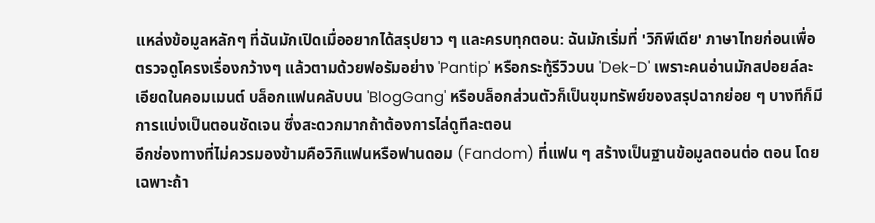แหล่งข้อมูลหลักๆ ที่ฉันมักเปิดเมื่ออยากได้สรุปยาว ๆ และครบทุกตอน: ฉันมักเริ่มที่ 'วิกิพีเดีย' ภาษาไทยก่อนเพื่อตรวจดูโครงเรื่องกว้างๆ แล้วตามด้วยฟอรัมอย่าง 'Pantip' หรือกระทู้รีวิวบน 'Dek-D' เพราะคนอ่านมักสปอยล์ละเอียดในคอมเมนต์ บล็อกแฟนคลับบน 'BlogGang' หรือบล็อกส่วนตัวก็เป็นขุมทรัพย์ของสรุปฉากย่อย ๆ บางทีก็มีการแบ่งเป็นตอนชัดเจน ซึ่งสะดวกมากถ้าต้องการไล่ดูทีละตอน
อีกช่องทางที่ไม่ควรมองข้ามคือวิกิแฟนหรือฟานดอม (Fandom) ที่แฟน ๆ สร้างเป็นฐานข้อมูลตอนต่อ ตอน โดยเฉพาะถ้า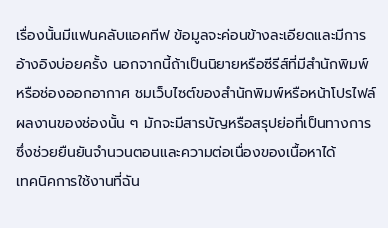เรื่องนั้นมีแฟนคลับแอคทีฟ ข้อมูลจะค่อนข้างละเอียดและมีการอ้างอิงบ่อยครั้ง นอกจากนี้ถ้าเป็นนิยายหรือซีรีส์ที่มีสำนักพิมพ์หรือช่องออกอากาศ ชมเว็บไซต์ของสำนักพิมพ์หรือหน้าโปรไฟล์ผลงานของช่องนั้น ๆ มักจะมีสารบัญหรือสรุปย่อที่เป็นทางการ ซึ่งช่วยยืนยันจำนวนตอนและความต่อเนื่องของเนื้อหาได้
เทคนิคการใช้งานที่ฉัน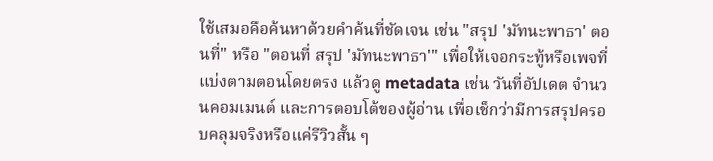ใช้เสมอคือค้นหาด้วยคำค้นที่ชัดเจน เช่น "สรุป 'มัทนะพาธา' ตอนที่" หรือ "ตอนที่ สรุป 'มัทนะพาธา'" เพื่อให้เจอกระทู้หรือเพจที่แบ่งตามตอนโดยตรง แล้วดู metadata เช่น วันที่อัปเดต จำนวนคอมเมนต์ และการตอบโต้ของผู้อ่าน เพื่อเช็กว่ามีการสรุปครอบคลุมจริงหรือแค่รีวิวสั้น ๆ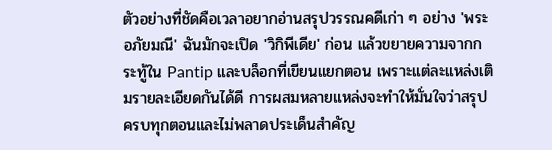ตัวอย่างที่ชัดคือเวลาอยากอ่านสรุปวรรณคดีเก่า ๆ อย่าง 'พระอภัยมณี' ฉันมักจะเปิด 'วิกิพีเดีย' ก่อน แล้วขยายความจากกระทู้ใน Pantip และบล็อกที่เขียนแยกตอน เพราะแต่ละแหล่งเติมรายละเอียดกันได้ดี การผสมหลายแหล่งจะทำให้มั่นใจว่าสรุปครบทุกตอนและไม่พลาดประเด็นสำคัญ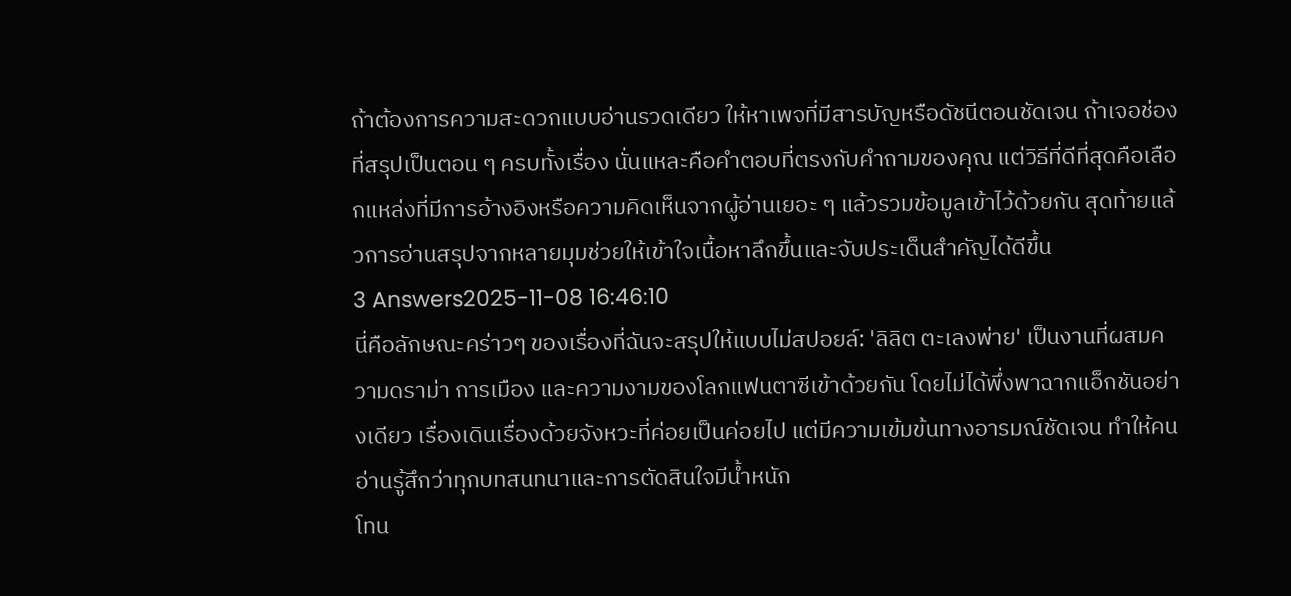ถ้าต้องการความสะดวกแบบอ่านรวดเดียว ให้หาเพจที่มีสารบัญหรือดัชนีตอนชัดเจน ถ้าเจอช่องที่สรุปเป็นตอน ๆ ครบทั้งเรื่อง นั่นแหละคือคำตอบที่ตรงกับคำถามของคุณ แต่วิธีที่ดีที่สุดคือเลือกแหล่งที่มีการอ้างอิงหรือความคิดเห็นจากผู้อ่านเยอะ ๆ แล้วรวมข้อมูลเข้าไว้ด้วยกัน สุดท้ายแล้วการอ่านสรุปจากหลายมุมช่วยให้เข้าใจเนื้อหาลึกขึ้นและจับประเด็นสำคัญได้ดีขึ้น
3 Answers2025-11-08 16:46:10
นี่คือลักษณะคร่าวๆ ของเรื่องที่ฉันจะสรุปให้แบบไม่สปอยล์: 'ลิลิต ตะเลงพ่าย' เป็นงานที่ผสมความดราม่า การเมือง และความงามของโลกแฟนตาซีเข้าด้วยกัน โดยไม่ได้พึ่งพาฉากแอ็กชันอย่างเดียว เรื่องเดินเรื่องด้วยจังหวะที่ค่อยเป็นค่อยไป แต่มีความเข้มข้นทางอารมณ์ชัดเจน ทำให้คนอ่านรู้สึกว่าทุกบทสนทนาและการตัดสินใจมีน้ำหนัก
โทน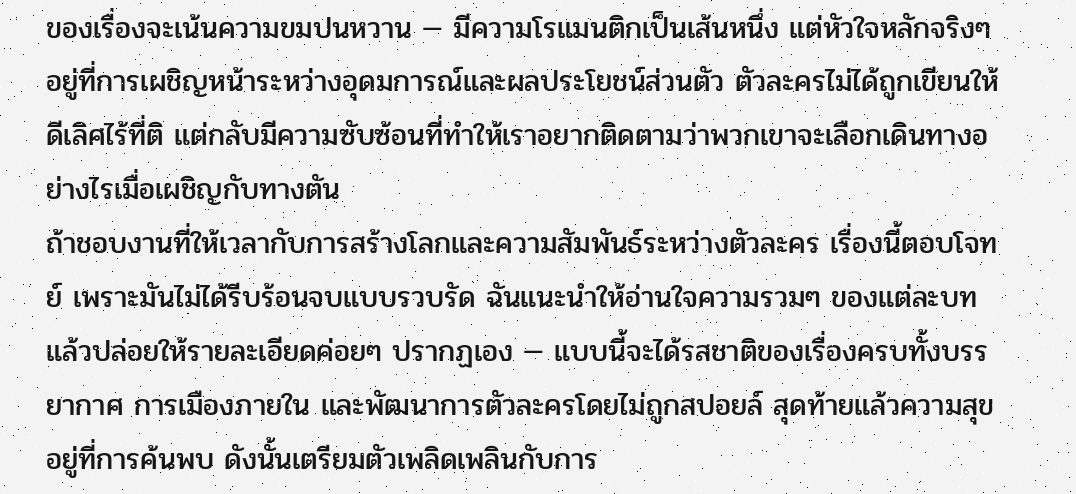ของเรื่องจะเน้นความขมปนหวาน — มีความโรแมนติกเป็นเส้นหนึ่ง แต่หัวใจหลักจริงๆ อยู่ที่การเผชิญหน้าระหว่างอุดมการณ์และผลประโยชน์ส่วนตัว ตัวละครไม่ได้ถูกเขียนให้ดีเลิศไร้ที่ติ แต่กลับมีความซับซ้อนที่ทำให้เราอยากติดตามว่าพวกเขาจะเลือกเดินทางอย่างไรเมื่อเผชิญกับทางตัน
ถ้าชอบงานที่ให้เวลากับการสร้างโลกและความสัมพันธ์ระหว่างตัวละคร เรื่องนี้ตอบโจทย์ เพราะมันไม่ได้รีบร้อนจบแบบรวบรัด ฉันแนะนำให้อ่านใจความรวมๆ ของแต่ละบทแล้วปล่อยให้รายละเอียดค่อยๆ ปรากฏเอง — แบบนี้จะได้รสชาติของเรื่องครบทั้งบรรยากาศ การเมืองภายใน และพัฒนาการตัวละครโดยไม่ถูกสปอยล์ สุดท้ายแล้วความสุขอยู่ที่การค้นพบ ดังนั้นเตรียมตัวเพลิดเพลินกับการ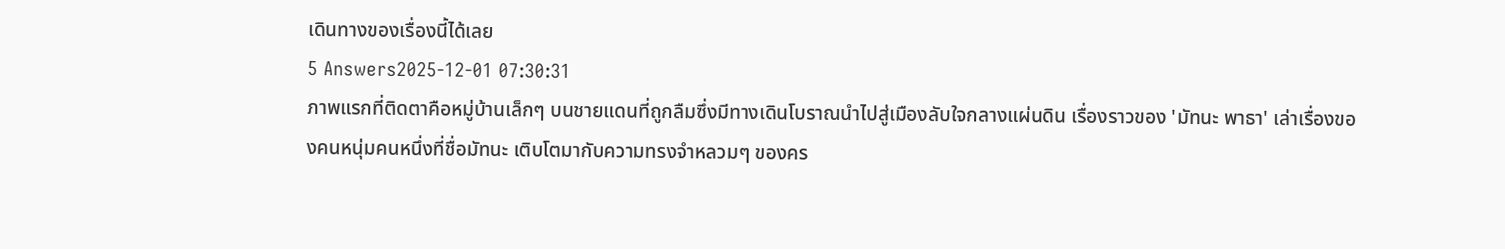เดินทางของเรื่องนี้ได้เลย
5 Answers2025-12-01 07:30:31
ภาพแรกที่ติดตาคือหมู่บ้านเล็กๆ บนชายแดนที่ถูกลืมซึ่งมีทางเดินโบราณนำไปสู่เมืองลับใจกลางแผ่นดิน เรื่องราวของ 'มัทนะ พาธา' เล่าเรื่องของคนหนุ่มคนหนึ่งที่ชื่อมัทนะ เติบโตมากับความทรงจำหลวมๆ ของคร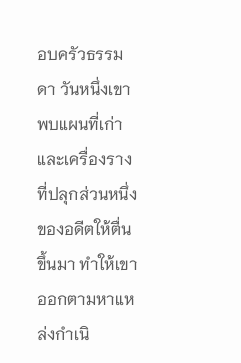อบครัวธรรมดา วันหนึ่งเขาพบแผนที่เก่าและเครื่องรางที่ปลุกส่วนหนึ่งของอดีตให้ตื่นขึ้นมา ทำให้เขาออกตามหาแหล่งกำเนิ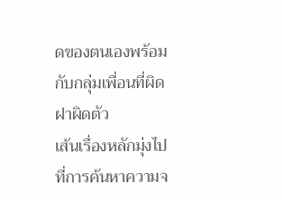ดของตนเองพร้อมกับกลุ่มเพื่อนที่ผิดฝาผิดตัว
เส้นเรื่องหลักมุ่งไปที่การค้นหาความจ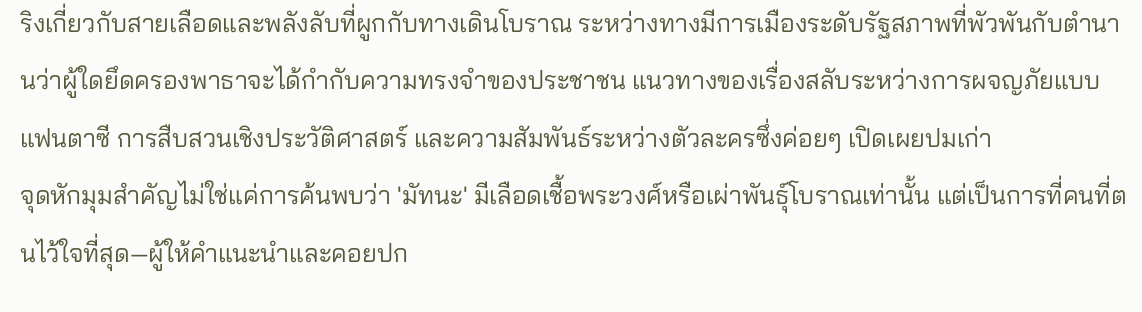ริงเกี่ยวกับสายเลือดและพลังลับที่ผูกกับทางเดินโบราณ ระหว่างทางมีการเมืองระดับรัฐสภาพที่พัวพันกับตำนานว่าผู้ใดยึดครองพาธาจะได้กำกับความทรงจำของประชาชน แนวทางของเรื่องสลับระหว่างการผจญภัยแบบแฟนตาซี การสืบสวนเชิงประวัติศาสตร์ และความสัมพันธ์ระหว่างตัวละครซึ่งค่อยๆ เปิดเผยปมเก่า
จุดหักมุมสำคัญไม่ใช่แค่การค้นพบว่า 'มัทนะ' มีเลือดเชื้อพระวงศ์หรือเผ่าพันธุ์โบราณเท่านั้น แต่เป็นการที่คนที่ตนไว้ใจที่สุด—ผู้ให้คำแนะนำและคอยปก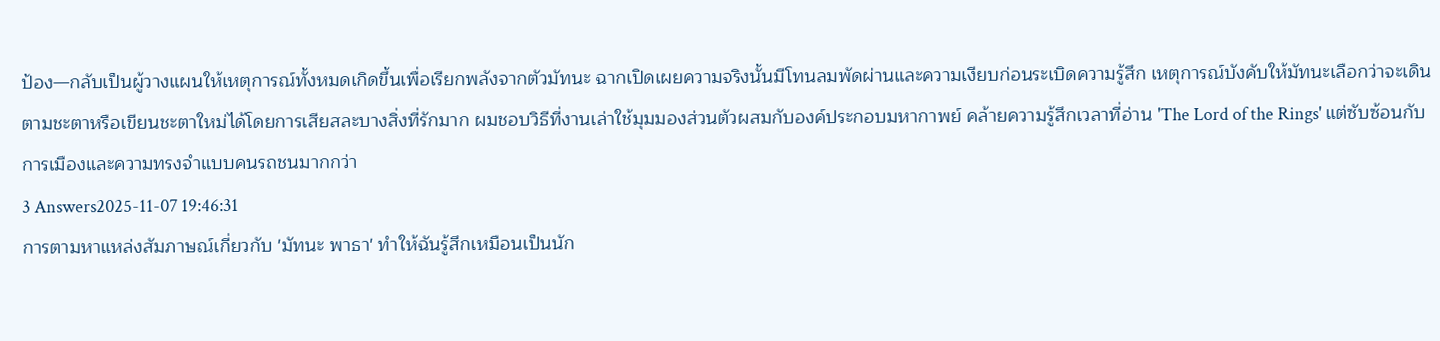ป้อง—กลับเป็นผู้วางแผนให้เหตุการณ์ทั้งหมดเกิดขึ้นเพื่อเรียกพลังจากตัวมัทนะ ฉากเปิดเผยความจริงนั้นมีโทนลมพัดผ่านและความเงียบก่อนระเบิดความรู้สึก เหตุการณ์บังคับให้มัทนะเลือกว่าจะเดินตามชะตาหรือเขียนชะตาใหม่ได้โดยการเสียสละบางสิ่งที่รักมาก ผมชอบวิธีที่งานเล่าใช้มุมมองส่วนตัวผสมกับองค์ประกอบมหากาพย์ คล้ายความรู้สึกเวลาที่อ่าน 'The Lord of the Rings' แต่ซับซ้อนกับการเมืองและความทรงจำแบบคนรถชนมากกว่า
3 Answers2025-11-07 19:46:31
การตามหาแหล่งสัมภาษณ์เกี่ยวกับ 'มัทนะ พาธา' ทำให้ฉันรู้สึกเหมือนเป็นนัก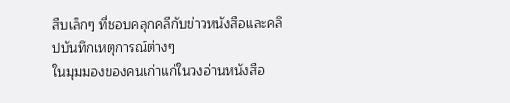สืบเล็กๆ ที่ชอบคลุกคลีกับข่าวหนังสือและคลิปบันทึกเหตุการณ์ต่างๆ
ในมุมมองของคนเก่าแก่ในวงอ่านหนังสือ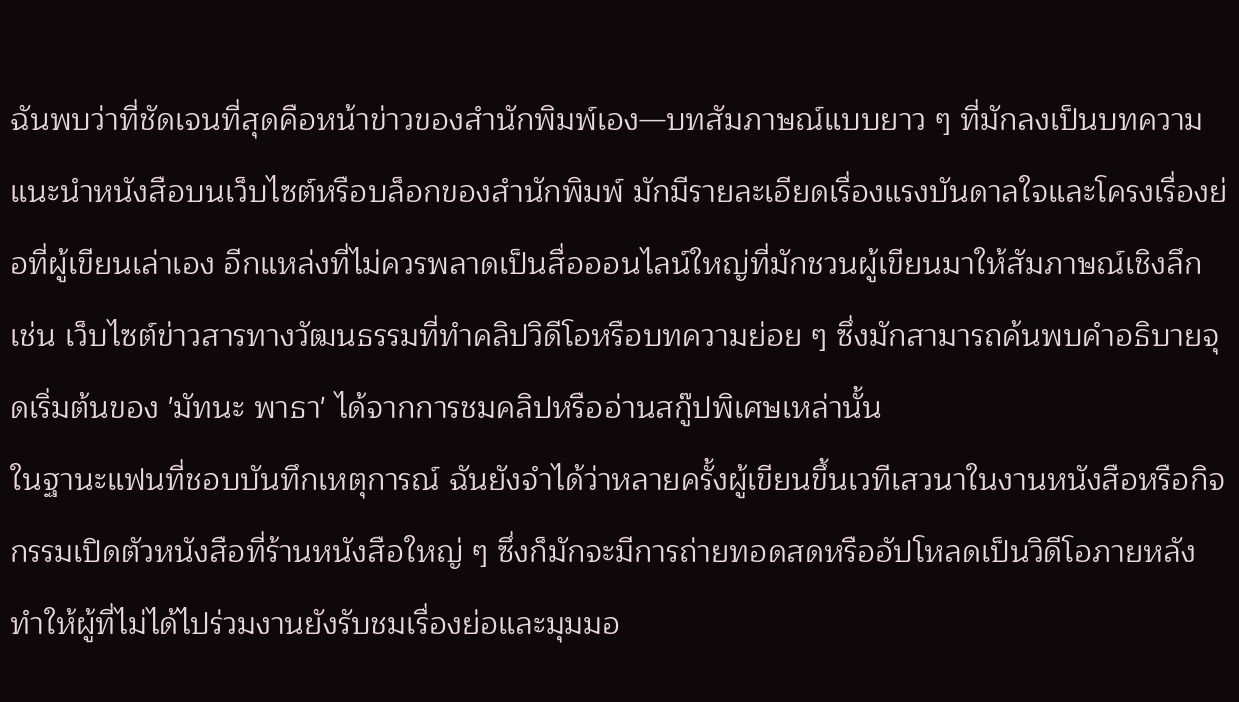ฉันพบว่าที่ชัดเจนที่สุดคือหน้าข่าวของสำนักพิมพ์เอง—บทสัมภาษณ์แบบยาว ๆ ที่มักลงเป็นบทความแนะนำหนังสือบนเว็บไซต์หรือบล็อกของสำนักพิมพ์ มักมีรายละเอียดเรื่องแรงบันดาลใจและโครงเรื่องย่อที่ผู้เขียนเล่าเอง อีกแหล่งที่ไม่ควรพลาดเป็นสื่อออนไลน์ใหญ่ที่มักชวนผู้เขียนมาให้สัมภาษณ์เชิงลึก เช่น เว็บไซต์ข่าวสารทางวัฒนธรรมที่ทำคลิปวิดีโอหรือบทความย่อย ๆ ซึ่งมักสามารถค้นพบคำอธิบายจุดเริ่มต้นของ 'มัทนะ พาธา' ได้จากการชมคลิปหรืออ่านสกู๊ปพิเศษเหล่านั้น
ในฐานะแฟนที่ชอบบันทึกเหตุการณ์ ฉันยังจำได้ว่าหลายครั้งผู้เขียนขึ้นเวทีเสวนาในงานหนังสือหรือกิจกรรมเปิดตัวหนังสือที่ร้านหนังสือใหญ่ ๆ ซึ่งก็มักจะมีการถ่ายทอดสดหรืออัปโหลดเป็นวิดีโอภายหลัง ทำให้ผู้ที่ไม่ได้ไปร่วมงานยังรับชมเรื่องย่อและมุมมอ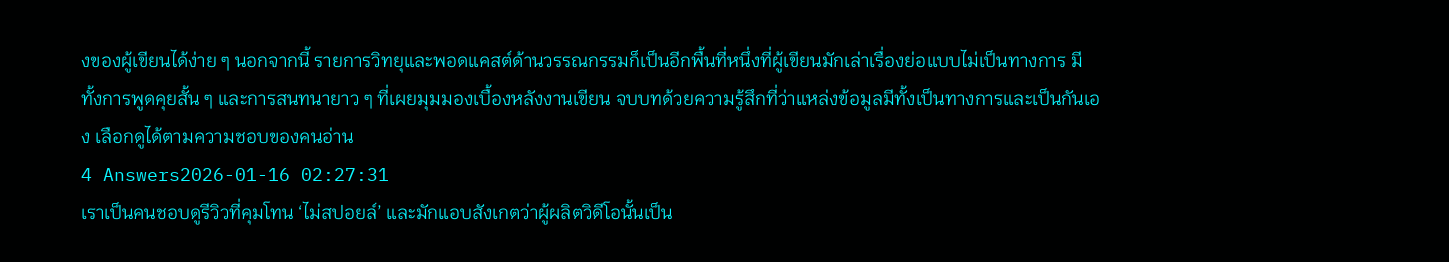งของผู้เขียนได้ง่าย ๆ นอกจากนี้ รายการวิทยุและพอดแคสต์ด้านวรรณกรรมก็เป็นอีกพื้นที่หนึ่งที่ผู้เขียนมักเล่าเรื่องย่อแบบไม่เป็นทางการ มีทั้งการพูดคุยสั้น ๆ และการสนทนายาว ๆ ที่เผยมุมมองเบื้องหลังงานเขียน จบบทด้วยความรู้สึกที่ว่าแหล่งข้อมูลมีทั้งเป็นทางการและเป็นกันเอง เลือกดูได้ตามความชอบของคนอ่าน
4 Answers2026-01-16 02:27:31
เราเป็นคนชอบดูรีวิวที่คุมโทน ‘ไม่สปอยล์’ และมักแอบสังเกตว่าผู้ผลิตวิดีโอนั้นเป็น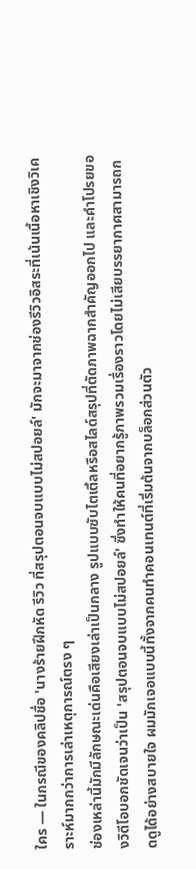ใคร — ในกรณีของคลิปชื่อ 'นางร้ายฝึกหัด รีวิว ที่สรุปตอนจบแบบไม่สปอยล์' มักจะมาจากช่องรีวิวอิสระที่เน้นเนื้อหาเชิงวิเคราะห์มากกว่าการเล่าเหตุการณ์ตรง ๆ
ช่องเหล่านี้มักมีลักษณะเด่นคือเสียงเล่าเป็นกลาง รูปแบบซับไตเติ้ลหรือสไลด์สรุปที่ตัดภาพฉากสำคัญออกไป และคำโปรยของวิดีโอบอกชัดเจนว่าเป็น 'สรุปตอนจบแบบไม่สปอยล์' ซึ่งทำให้คนที่อยากรู้ภาพรวมเรื่องราวโดยไม่เสียบรรยากาศสามารถกดดูได้อย่างสบายใจ ผมมักเจอแบบนี้ทั้งจากคนทำคอนเทนต์ที่เริ่มต้นจากบล็อกส่วนตัว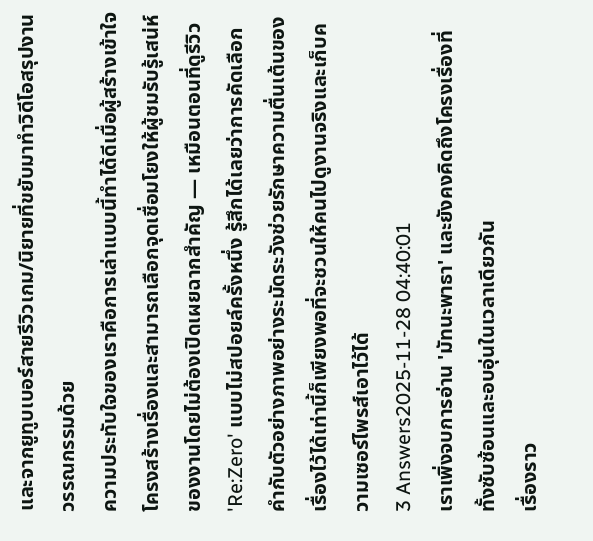และจากยูทูบเบอร์สายรีวิวเกม/นิยายที่ขยับมาทำวิดีโอสรุปงานวรรณกรรมด้วย
ความประทับใจของเราคือการเล่าแบบนี้ทำได้ดีเมื่อผู้สร้างเข้าใจโครงสร้างเรื่องและสามารถเลือกจุดเชื่อมโยงให้ผู้ชมรับรู้เสน่ห์ของงานโดยไม่ต้องเปิดเผยฉากสำคัญ — เหมือนตอนที่ดูรีวิว 'Re:Zero' แบบไม่สปอยล์ครั้งหนึ่ง รู้สึกได้เลยว่าการคัดเลือกคำกับตัวอย่างภาพอย่างระมัดระวังช่วยรักษาความตื่นเต้นของเรื่องไว้ได้เท่านี้ก็เพียงพอที่จะชวนให้คนไปดูงานจริงและเก็บความเซอร์ไพรส์เอาไว้ได้
3 Answers2025-11-28 04:40:01
เราเพิ่งจบการอ่าน 'มัทนะพาธา' และยังคงคิดถึงโครงเรื่องที่ทั้งซับซ้อนและอบอุ่นในเวลาเดียวกัน
เรื่องราว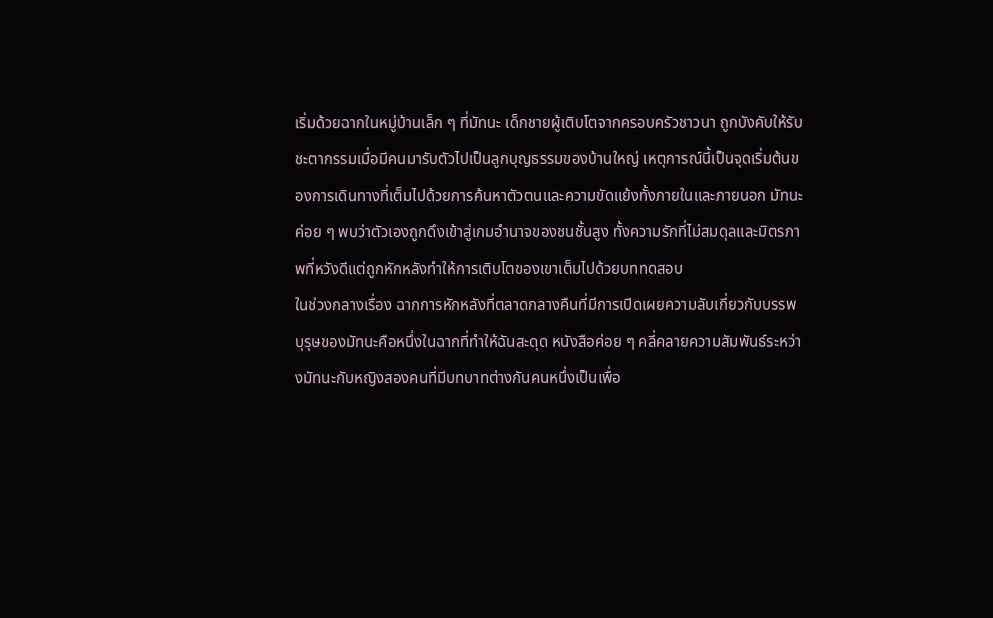เริ่มด้วยฉากในหมู่บ้านเล็ก ๆ ที่มัทนะ เด็กชายผู้เติบโตจากครอบครัวชาวนา ถูกบังคับให้รับชะตากรรมเมื่อมีคนมารับตัวไปเป็นลูกบุญธรรมของบ้านใหญ่ เหตุการณ์นี้เป็นจุดเริ่มต้นของการเดินทางที่เต็มไปด้วยการค้นหาตัวตนและความขัดแย้งทั้งภายในและภายนอก มัทนะค่อย ๆ พบว่าตัวเองถูกดึงเข้าสู่เกมอำนาจของชนชั้นสูง ทั้งความรักที่ไม่สมดุลและมิตรภาพที่หวังดีแต่ถูกหักหลังทำให้การเติบโตของเขาเต็มไปด้วยบททดสอบ
ในช่วงกลางเรื่อง ฉากการหักหลังที่ตลาดกลางคืนที่มีการเปิดเผยความลับเกี่ยวกับบรรพบุรุษของมัทนะคือหนึ่งในฉากที่ทำให้ฉันสะดุด หนังสือค่อย ๆ คลี่คลายความสัมพันธ์ระหว่างมัทนะกับหญิงสองคนที่มีบทบาทต่างกันคนหนึ่งเป็นเพื่อ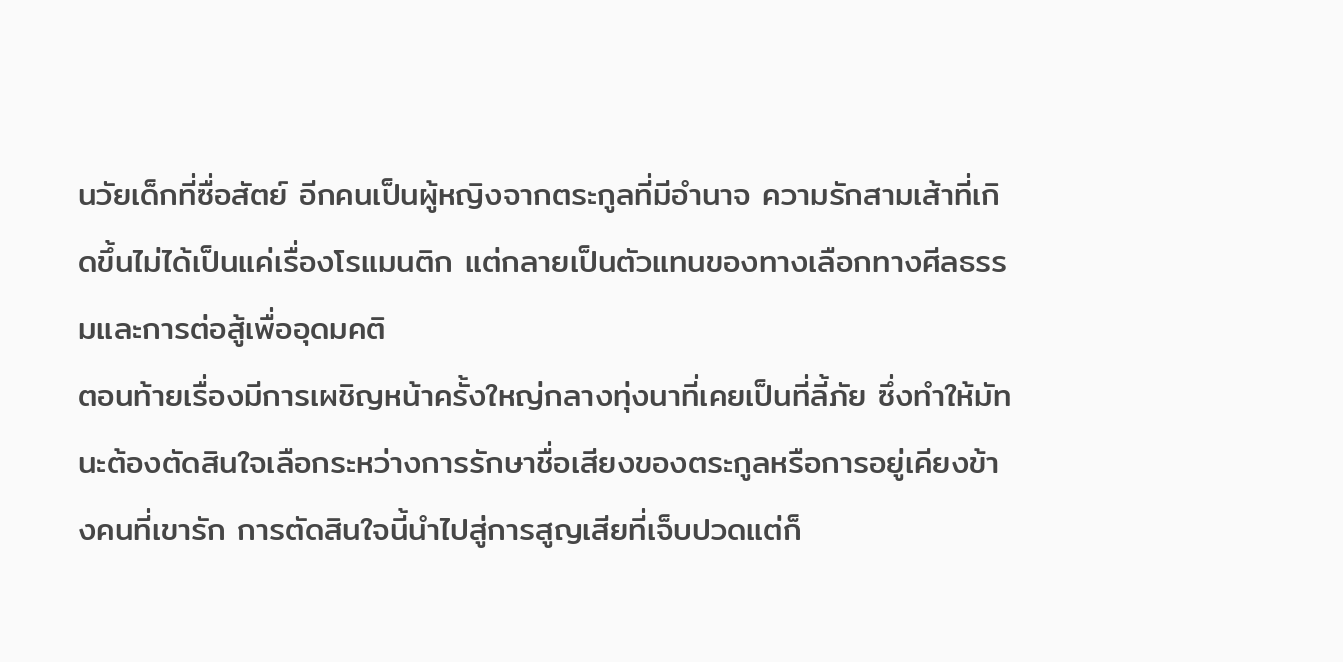นวัยเด็กที่ซื่อสัตย์ อีกคนเป็นผู้หญิงจากตระกูลที่มีอำนาจ ความรักสามเส้าที่เกิดขึ้นไม่ได้เป็นแค่เรื่องโรแมนติก แต่กลายเป็นตัวแทนของทางเลือกทางศีลธรรมและการต่อสู้เพื่ออุดมคติ
ตอนท้ายเรื่องมีการเผชิญหน้าครั้งใหญ่กลางทุ่งนาที่เคยเป็นที่ลี้ภัย ซึ่งทำให้มัทนะต้องตัดสินใจเลือกระหว่างการรักษาชื่อเสียงของตระกูลหรือการอยู่เคียงข้างคนที่เขารัก การตัดสินใจนี้นำไปสู่การสูญเสียที่เจ็บปวดแต่ก็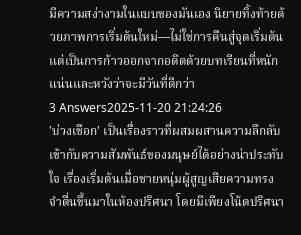มีความสง่างามในแบบของมันเอง นิยายทิ้งท้ายด้วยภาพการเริ่มต้นใหม่—ไม่ใช่การคืนสู่จุดเริ่มต้น แต่เป็นการก้าวออกจากอดีตด้วยบทเรียนที่หนักแน่นและหวังว่าจะมีวันที่ดีกว่า
3 Answers2025-11-20 21:24:26
'บ่วงเชือก' เป็นเรื่องราวที่ผสมผสานความลึกลับเข้ากับความสัมพันธ์ของมนุษย์ได้อย่างน่าประทับใจ เรื่องเริ่มต้นเมื่อชายหนุ่มผู้สูญเสียความทรงจำตื่นขึ้นมาในห้องปริศนา โดยมีเพียงโน้ตปริศนา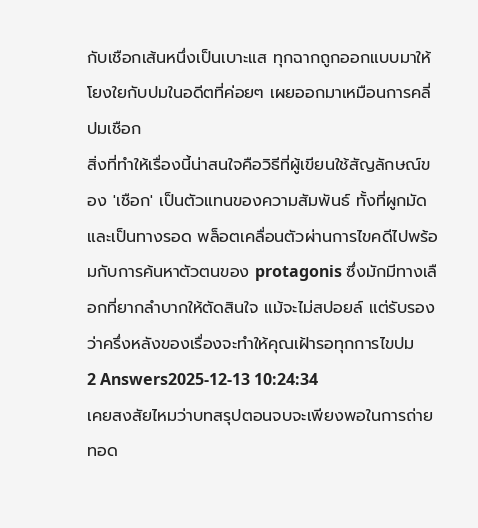กับเชือกเส้นหนึ่งเป็นเบาะแส ทุกฉากถูกออกแบบมาให้โยงใยกับปมในอดีตที่ค่อยๆ เผยออกมาเหมือนการคลี่ปมเชือก
สิ่งที่ทำให้เรื่องนี้น่าสนใจคือวิธีที่ผู้เขียนใช้สัญลักษณ์ของ 'เชือก' เป็นตัวแทนของความสัมพันธ์ ทั้งที่ผูกมัดและเป็นทางรอด พล็อตเคลื่อนตัวผ่านการไขคดีไปพร้อมกับการค้นหาตัวตนของ protagonis ซึ่งมักมีทางเลือกที่ยากลำบากให้ตัดสินใจ แม้จะไม่สปอยล์ แต่รับรองว่าครึ่งหลังของเรื่องจะทำให้คุณเฝ้ารอทุกการไขปม
2 Answers2025-12-13 10:24:34
เคยสงสัยไหมว่าบทสรุปตอนจบจะเพียงพอในการถ่ายทอด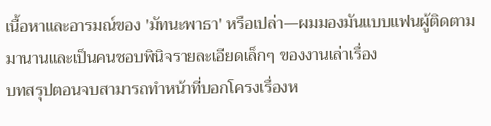เนื้อหาและอารมณ์ของ 'มัทนะพาธา' หรือเปล่า—ผมมองมันแบบแฟนผู้ติดตามมานานและเป็นคนชอบพินิจรายละเอียดเล็กๆ ของงานเล่าเรื่อง
บทสรุปตอนจบสามารถทำหน้าที่บอกโครงเรื่องห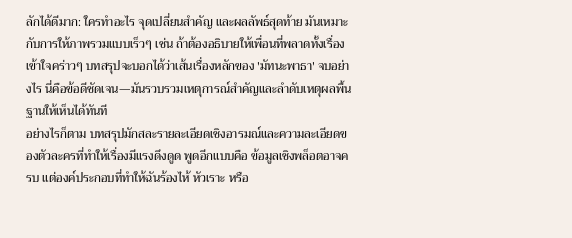ลักได้ดีมาก: ใครทำอะไร จุดเปลี่ยนสำคัญ และผลลัพธ์สุดท้าย มันเหมาะกับการให้ภาพรวมแบบเร็วๆ เช่น ถ้าต้องอธิบายให้เพื่อนที่พลาดทั้งเรื่องเข้าใจคร่าวๆ บทสรุปจะบอกได้ว่าเส้นเรื่องหลักของ 'มัทนะพาธา' จบอย่างไร นี่คือข้อดีชัดเจน—มันรวบรวมเหตุการณ์สำคัญและลำดับเหตุผลพื้นฐานให้เห็นได้ทันที
อย่างไรก็ตาม บทสรุปมักสละรายละเอียดเชิงอารมณ์และความละเอียดของตัวละครที่ทำให้เรื่องมีแรงดึงดูด พูดอีกแบบคือ ข้อมูลเชิงพล็อตอาจครบ แต่องค์ประกอบที่ทำให้ฉันร้องไห้ หัวเราะ หรือ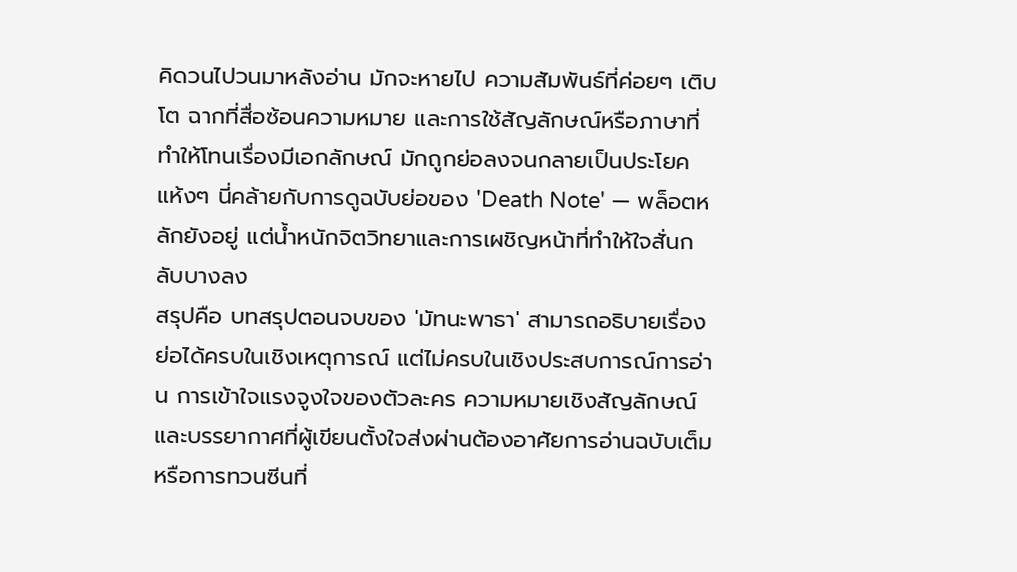คิดวนไปวนมาหลังอ่าน มักจะหายไป ความสัมพันธ์ที่ค่อยๆ เติบโต ฉากที่สื่อซ้อนความหมาย และการใช้สัญลักษณ์หรือภาษาที่ทำให้โทนเรื่องมีเอกลักษณ์ มักถูกย่อลงจนกลายเป็นประโยคแห้งๆ นี่คล้ายกับการดูฉบับย่อของ 'Death Note' — พล็อตหลักยังอยู่ แต่น้ำหนักจิตวิทยาและการเผชิญหน้าที่ทำให้ใจสั่นกลับบางลง
สรุปคือ บทสรุปตอนจบของ 'มัทนะพาธา' สามารถอธิบายเรื่องย่อได้ครบในเชิงเหตุการณ์ แต่ไม่ครบในเชิงประสบการณ์การอ่าน การเข้าใจแรงจูงใจของตัวละคร ความหมายเชิงสัญลักษณ์ และบรรยากาศที่ผู้เขียนตั้งใจส่งผ่านต้องอาศัยการอ่านฉบับเต็มหรือการทวนซีนที่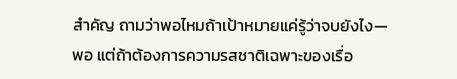สำคัญ ถามว่าพอไหมถ้าเป้าหมายแค่รู้ว่าจบยังไง—พอ แต่ถ้าต้องการความรสชาติเฉพาะของเรื่อ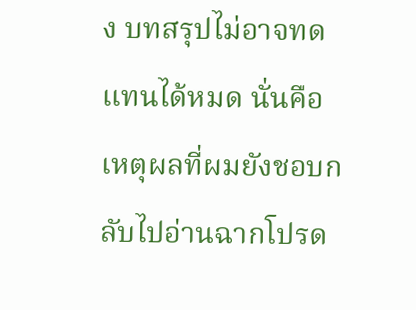ง บทสรุปไม่อาจทดแทนได้หมด นั่นคือเหตุผลที่ผมยังชอบกลับไปอ่านฉากโปรด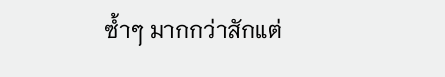ซ้ำๆ มากกว่าสักแต่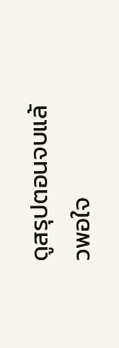ดูสรุปตอนจบแล้วพอใจ